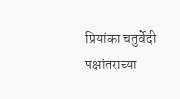प्रियांका चतुर्वेदी पक्षांतराच्या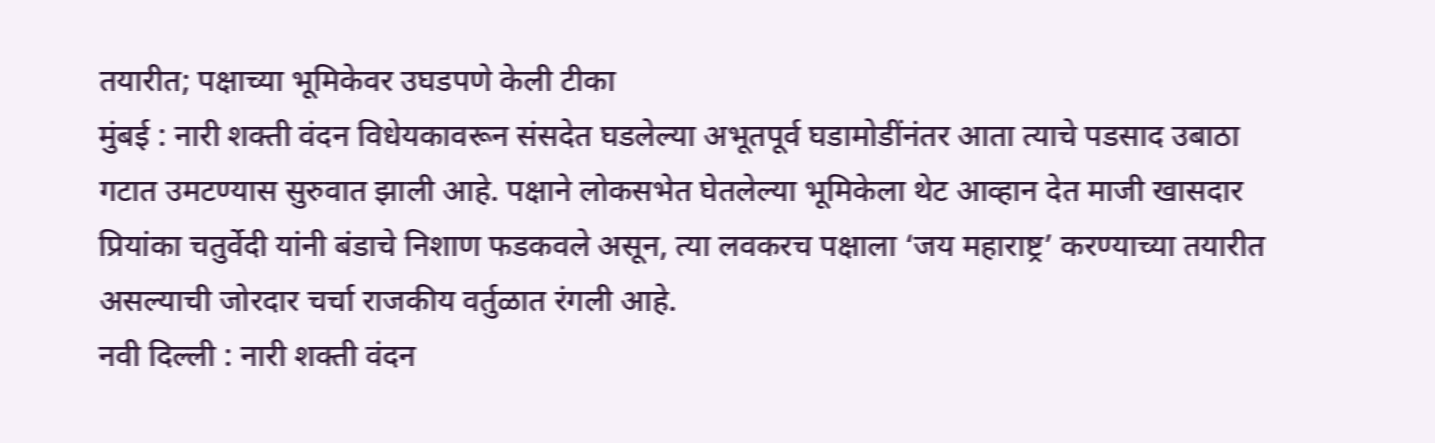तयारीत; पक्षाच्या भूमिकेवर उघडपणे केली टीका
मुंबई : नारी शक्ती वंदन विधेयकावरून संसदेत घडलेल्या अभूतपूर्व घडामोडींनंतर आता त्याचे पडसाद उबाठा गटात उमटण्यास सुरुवात झाली आहे. पक्षाने लोकसभेत घेतलेल्या भूमिकेला थेट आव्हान देत माजी खासदार प्रियांका चतुर्वेदी यांनी बंडाचे निशाण फडकवले असून, त्या लवकरच पक्षाला ‘जय महाराष्ट्र’ करण्याच्या तयारीत असल्याची जोरदार चर्चा राजकीय वर्तुळात रंगली आहे.
नवी दिल्ली : नारी शक्ती वंदन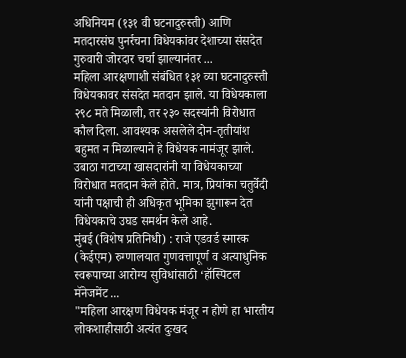अधिनियम (१३१ वी घटनादुरुस्ती) आणि मतदारसंघ पुनर्रचना विधेयकांवर देशाच्या संसदेत गुरुवारी जोरदार चर्चा झाल्यानंतर ...
महिला आरक्षणाशी संबंधित १३१ व्या घटनादुरुस्ती विधेयकावर संसदेत मतदान झाले. या विधेयकाला २९८ मते मिळाली, तर २३० सदस्यांनी विरोधात कौल दिला. आवश्यक असलेले दोन-तृतीयांश बहुमत न मिळाल्याने हे विधेयक नामंजूर झाले. उबाठा गटाच्या खासदारांनी या विधेयकाच्या विरोधात मतदान केले होते. मात्र, प्रियांका चतुर्वेदी यांनी पक्षाची ही अधिकृत भूमिका झुगारून देत विधेयकाचे उघड समर्थन केले आहे.
मुंबई (विशेष प्रतिनिधी) : राजे एडवर्ड स्मारक (केईएम) रुग्णालयात गुणवत्तापूर्ण व अत्याधुनिक स्वरूपाच्या आरोग्य सुविधांसाठी ‘हॉस्पिटल मॅनेजमेंट ...
"महिला आरक्षण विधेयक मंजूर न होणे हा भारतीय लोकशाहीसाठी अत्यंत दुःखद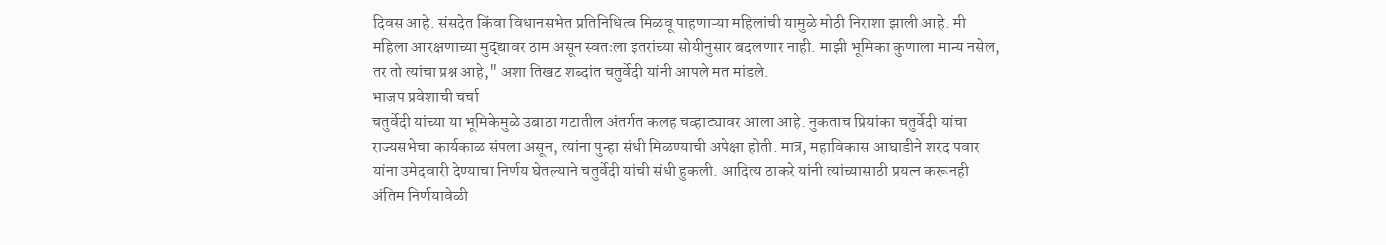दिवस आहे. संसदेत किंवा विधानसभेत प्रतिनिधित्व मिळवू पाहणाऱ्या महिलांची यामुळे मोठी निराशा झाली आहे. मी महिला आरक्षणाच्या मुद्द्यावर ठाम असून स्वतःला इतरांच्या सोयीनुसार बदलणार नाही. माझी भूमिका कुणाला मान्य नसेल, तर तो त्यांचा प्रश्न आहे," अशा तिखट शब्दांत चतुर्वेदी यांनी आपले मत मांडले.
भाजप प्रवेशाची चर्चा
चतुर्वेदी यांच्या या भूमिकेमुळे उबाठा गटातील अंतर्गत कलह चव्हाट्यावर आला आहे. नुकताच प्रियांका चतुर्वेदी यांचा राज्यसभेचा कार्यकाळ संपला असून, त्यांना पुन्हा संधी मिळण्याची अपेक्षा होती. मात्र, महाविकास आघाडीने शरद पवार यांना उमेदवारी देण्याचा निर्णय घेतल्याने चतुर्वेदी यांची संधी हुकली. आदित्य ठाकरे यांनी त्यांच्यासाठी प्रयत्न करूनही अंतिम निर्णयावेळी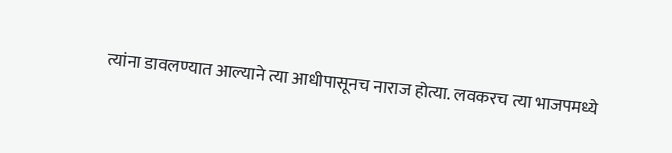त्यांना डावलण्यात आल्याने त्या आधीपासूनच नाराज होत्या. लवकरच त्या भाजपमध्ये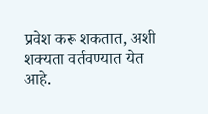प्रवेश करू शकतात, अशी शक्यता वर्तवण्यात येत आहे.